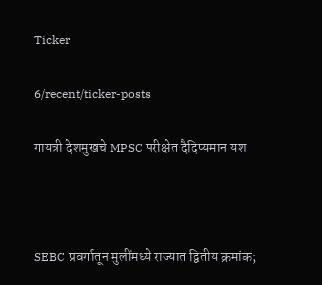Ticker

6/recent/ticker-posts

गायत्री देशमुखचे MPSC परीक्षेत दैदिप्यमान यश



SEBC प्रवर्गातून मुलींमध्ये राज्यात द्वितीय क्रमांक;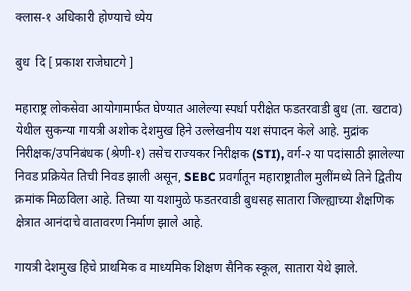क्लास-१ अधिकारी होण्याचे ध्येय

बुध  दि [ प्रकाश राजेघाटगे ]

महाराष्ट्र लोकसेवा आयोगामार्फत घेण्यात आलेल्या स्पर्धा परीक्षेत फडतरवाडी बुध (ता. खटाव) येथील सुकन्या गायत्री अशोक देशमुख हिने उल्लेखनीय यश संपादन केले आहे. मुद्रांक निरीक्षक/उपनिबंधक (श्रेणी-१) तसेच राज्यकर निरीक्षक (STI), वर्ग-२ या पदांसाठी झालेल्या निवड प्रक्रियेत तिची निवड झाली असून, SEBC प्रवर्गातून महाराष्ट्रातील मुलींमध्ये तिने द्वितीय क्रमांक मिळविला आहे. तिच्या या यशामुळे फडतरवाडी बुधसह सातारा जिल्ह्याच्या शैक्षणिक क्षेत्रात आनंदाचे वातावरण निर्माण झाले आहे.

गायत्री देशमुख हिचे प्राथमिक व माध्यमिक शिक्षण सैनिक स्कूल, सातारा येथे झाले.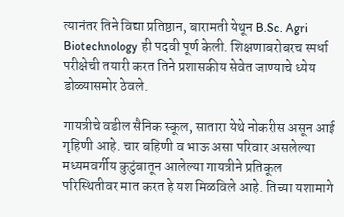त्यानंतर तिने विद्या प्रतिष्ठान, बारामती येथून B.Sc. Agri Biotechnology ही पदवी पूर्ण केली. शिक्षणाबरोबरच स्पर्धा परीक्षेची तयारी करत तिने प्रशासकीय सेवेत जाण्याचे ध्येय डोळ्यासमोर ठेवले.

गायत्रीचे वडील सैनिक स्कूल, सातारा येथे नोकरीस असून आई गृहिणी आहे. चार बहिणी व भाऊ असा परिवार असलेल्या मध्यमवर्गीय कुटुंबातून आलेल्या गायत्रीने प्रतिकूल परिस्थितीवर मात करत हे यश मिळविले आहे. तिच्या यशामागे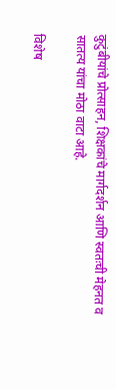कुटुंबीयांचे प्रोत्साहन, शिक्षकांचे मार्गदर्शन आणि स्वतःची मेहनत व सातत्य यांचा मोठा वाटा आहे.

विशेष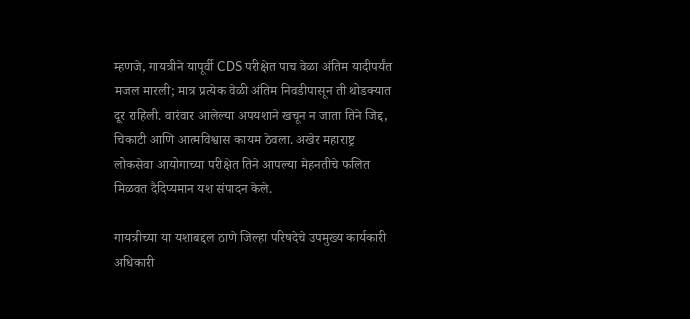म्हणजे, गायत्रीने यापूर्वी CDS परीक्षेत पाच वेळा अंतिम यादीपर्यंत मजल मारली; मात्र प्रत्येक वेळी अंतिम निवडीपासून ती थोडक्यात दूर राहिली. वारंवार आलेल्या अपयशाने खचून न जाता तिने जिद्द, चिकाटी आणि आत्मविश्वास कायम ठेवला. अखेर महाराष्ट्र लोकसेवा आयोगाच्या परीक्षेत तिने आपल्या मेहनतीचे फलित मिळवत दैदिप्यमान यश संपादन केले.

गायत्रीच्या या यशाबद्दल ठाणे जिल्हा परिषदेचे उपमुख्य कार्यकारी अधिकारी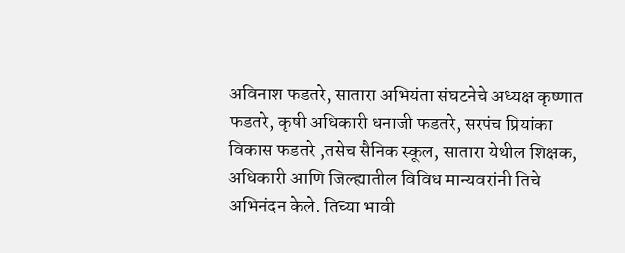अविनाश फडतरे, सातारा अभियंता संघटनेचे अध्यक्ष कृष्णात फडतरे, कृषी अधिकारी धनाजी फडतरे, सरपंच प्रियांका विकास फडतरे ,तसेच सैनिक स्कूल, सातारा येथील शिक्षक, अधिकारी आणि जिल्ह्यातील विविध मान्यवरांनी तिचे अभिनंदन केले. तिच्या भावी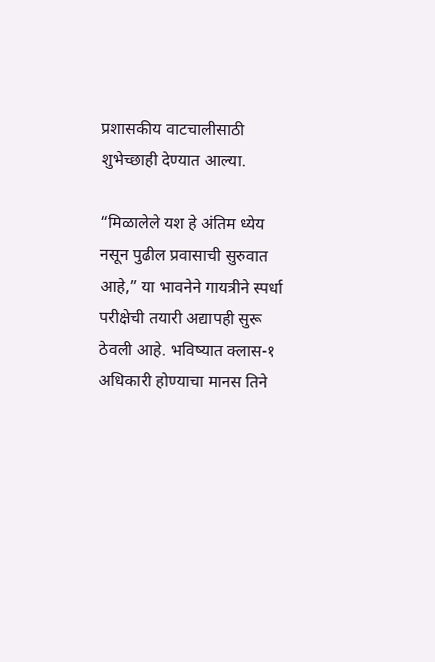प्रशासकीय वाटचालीसाठी शुभेच्छाही देण्यात आल्या.

“मिळालेले यश हे अंतिम ध्येय नसून पुढील प्रवासाची सुरुवात आहे,” या भावनेने गायत्रीने स्पर्धा परीक्षेची तयारी अद्यापही सुरू ठेवली आहे. भविष्यात क्लास-१ अधिकारी होण्याचा मानस तिने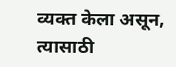व्यक्त केला असून, त्यासाठी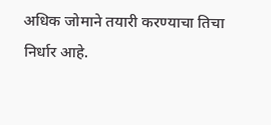अधिक जोमाने तयारी करण्याचा तिचा निर्धार आहे.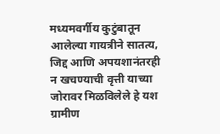मध्यमवर्गीय कुटुंबातून आलेल्या गायत्रीने सातत्य, जिद्द आणि अपयशानंतरही न खचण्याची वृत्ती याच्या जोरावर मिळविलेले हे यश ग्रामीण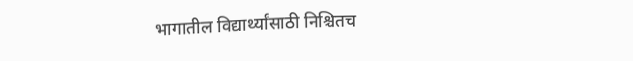भागातील विद्यार्थ्यांसाठी निश्चितच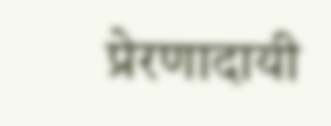प्रेरणादायी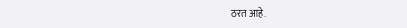ठरत आहे.